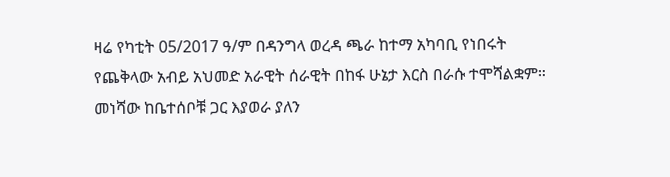ዛሬ የካቲት 05/2017 ዓ/ም በዳንግላ ወረዳ ጫራ ከተማ አካባቢ የነበሩት የጨቅላው አብይ አህመድ አራዊት ሰራዊት በከፋ ሁኔታ እርስ በራሱ ተሞሻልቋም።
መነሻው ከቤተሰቦቹ ጋር እያወራ ያለን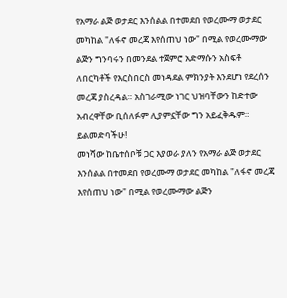የአማራ ልጅ ወታደር እንሰልል በተመደበ የወረሙማ ወታደር መካከል "ለፋኖ መረጃ እየሰጠህ ነው" በሚል የወረሙማው ልጅን ግንባሩን በመንደል ተጀምሮ አድማሱን አስፍቶ ለበርካቶች የእርስበርስ መነዳደል ምክንያት እንደሆነ የደረሰን መረጃ ያስረዳል። አስገራሚው ነገር ህዝባቸውን ከድተው አብረዋቸው ቢሰለፉም ሊያምኗቸው ግን አይፈቅዱም።
ይልመድባችሁ!
መነሻው ከቤተሰቦቹ ጋር እያወራ ያለን የአማራ ልጅ ወታደር እንሰልል በተመደበ የወረሙማ ወታደር መካከል "ለፋኖ መረጃ እየሰጠህ ነው" በሚል የወረሙማው ልጅን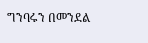ግንባሩን በመንደል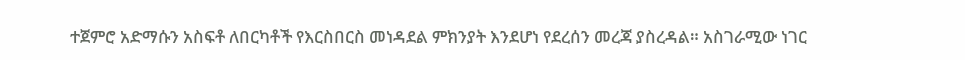ተጀምሮ አድማሱን አስፍቶ ለበርካቶች የእርስበርስ መነዳደል ምክንያት እንደሆነ የደረሰን መረጃ ያስረዳል። አስገራሚው ነገር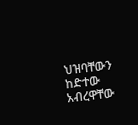ህዝባቸውን ከድተው አብረዋቸው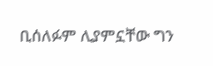ቢሰለፉም ሊያምኗቸው ግን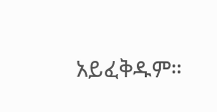አይፈቅዱም።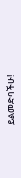ይልመድባችሁ!